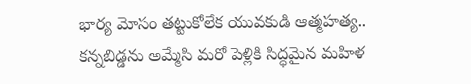భార్య మోసం తట్టుకోలేక యువకుడి ఆత్మహత్య.. కన్నబిడ్డను అమ్మేసి మరో పెళ్లికి సిద్ధమైన మహిళ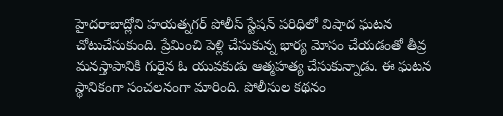హైదరాబాద్లోని హయత్నగర్ పోలీస్ స్టేషన్ పరిధిలో విషాద ఘటన చోటుచేసుకుంది. ప్రేమించి పెళ్లి చేసుకున్న భార్య మోసం చేయడంతో తీవ్ర మనస్తాపానికి గురైన ఓ యువకుడు ఆత్మహత్య చేసుకున్నాడు. ఈ ఘటన స్థానికంగా సంచలనంగా మారింది. పోలీసుల కథనం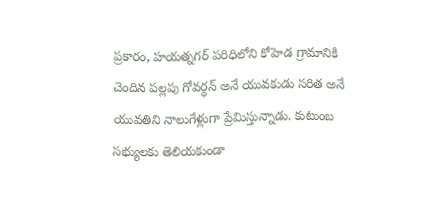ప్రకారం, హయత్నగర్ పరిధిలోని కోహెడ గ్రామానికి చెందిన పల్లపు గోవర్ధన్ అనే యువకుడు సరిత అనే యువతిని నాలుగేళ్లుగా ప్రేమిస్తున్నాడు. కుటుంబ సభ్యులకు తెలియకుండా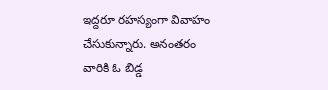ఇద్దరూ రహస్యంగా వివాహం చేసుకున్నారు. అనంతరం వారికి ఓ బిడ్డ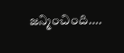జన్మించింది….